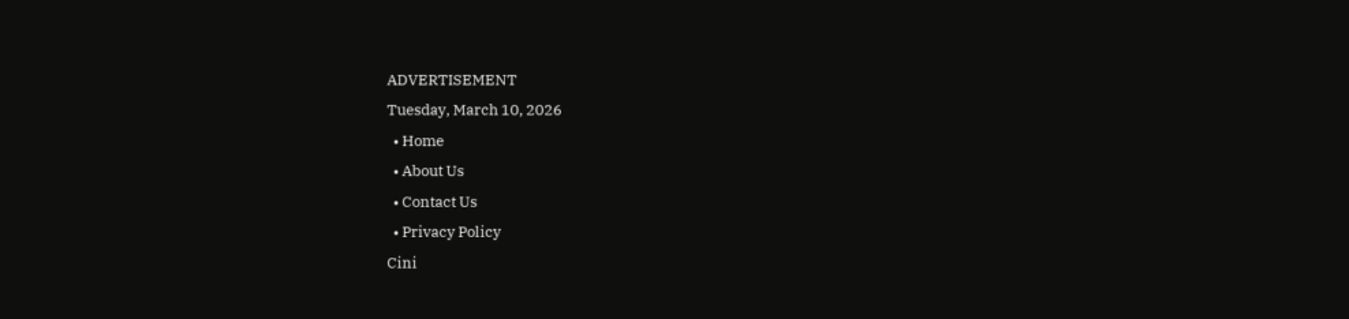ADVERTISEMENT
Tuesday, March 10, 2026
  • Home
  • About Us
  • Contact Us
  • Privacy Policy
Cini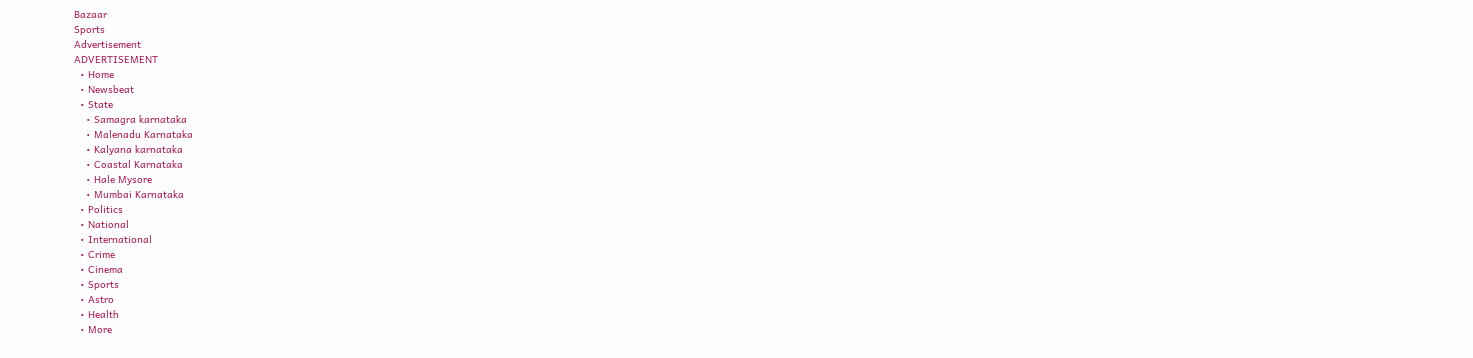Bazaar
Sports
Advertisement
ADVERTISEMENT
  • Home
  • Newsbeat
  • State
    • Samagra karnataka
    • Malenadu Karnataka
    • Kalyana karnataka
    • Coastal Karnataka
    • Hale Mysore
    • Mumbai Karnataka
  • Politics
  • National
  • International
  • Crime
  • Cinema
  • Sports
  • Astro
  • Health
  • More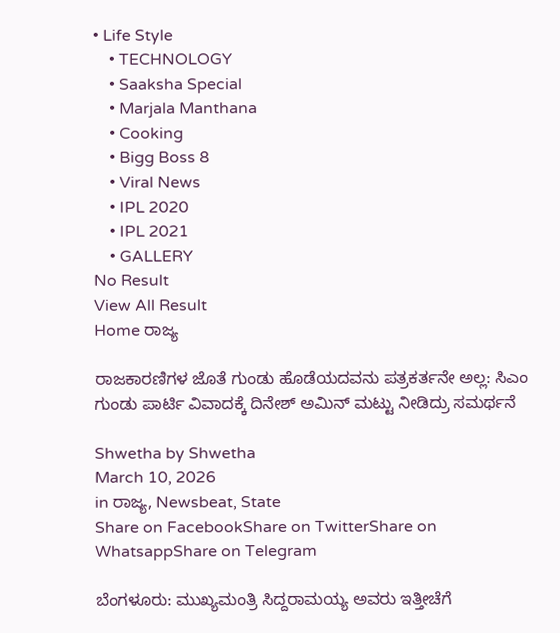• Life Style
    • TECHNOLOGY
    • Saaksha Special
    • Marjala Manthana
    • Cooking
    • Bigg Boss 8
    • Viral News
    • IPL 2020
    • IPL 2021
    • GALLERY
No Result
View All Result
Home ರಾಜ್ಯ

ರಾಜಕಾರಣಿಗಳ ಜೊತೆ ಗುಂಡು ಹೊಡೆಯದವನು ಪತ್ರಕರ್ತನೇ ಅಲ್ಲ: ಸಿಎಂ ಗುಂಡು ಪಾರ್ಟಿ ವಿವಾದಕ್ಕೆ ದಿನೇಶ್ ಅಮಿನ್ ಮಟ್ಟು ನೀಡಿದ್ರು ಸಮರ್ಥನೆ

Shwetha by Shwetha
March 10, 2026
in ರಾಜ್ಯ, Newsbeat, State
Share on FacebookShare on TwitterShare on WhatsappShare on Telegram

ಬೆಂಗಳೂರು: ಮುಖ್ಯಮಂತ್ರಿ ಸಿದ್ದರಾಮಯ್ಯ ಅವರು ಇತ್ತೀಚೆಗೆ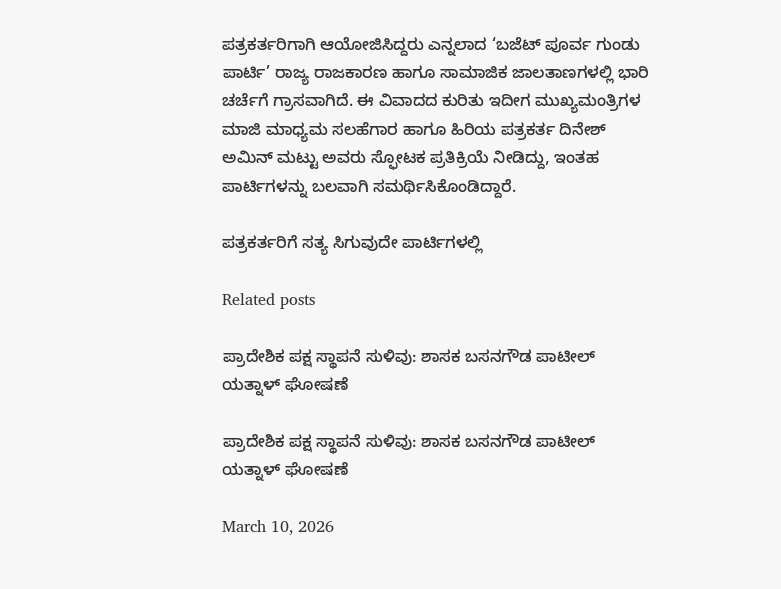ಪತ್ರಕರ್ತರಿಗಾಗಿ ಆಯೋಜಿಸಿದ್ದರು ಎನ್ನಲಾದ ‘ಬಜೆಟ್ ಪೂರ್ವ ಗುಂಡು ಪಾರ್ಟಿ’ ರಾಜ್ಯ ರಾಜಕಾರಣ ಹಾಗೂ ಸಾಮಾಜಿಕ ಜಾಲತಾಣಗಳಲ್ಲಿ ಭಾರಿ ಚರ್ಚೆಗೆ ಗ್ರಾಸವಾಗಿದೆ. ಈ ವಿವಾದದ ಕುರಿತು ಇದೀಗ ಮುಖ್ಯಮಂತ್ರಿಗಳ ಮಾಜಿ ಮಾಧ್ಯಮ ಸಲಹೆಗಾರ ಹಾಗೂ ಹಿರಿಯ ಪತ್ರಕರ್ತ ದಿನೇಶ್ ಅಮಿನ್ ಮಟ್ಟು ಅವರು ಸ್ಫೋಟಕ ಪ್ರತಿಕ್ರಿಯೆ ನೀಡಿದ್ದು, ಇಂತಹ ಪಾರ್ಟಿಗಳನ್ನು ಬಲವಾಗಿ ಸಮರ್ಥಿಸಿಕೊಂಡಿದ್ದಾರೆ.

ಪತ್ರಕರ್ತರಿಗೆ ಸತ್ಯ ಸಿಗುವುದೇ ಪಾರ್ಟಿಗಳಲ್ಲಿ

Related posts

ಪ್ರಾದೇಶಿಕ ಪಕ್ಷ ಸ್ಥಾಪನೆ ಸುಳಿವು: ಶಾಸಕ ಬಸನಗೌಡ ಪಾಟೀಲ್ ಯತ್ನಾಳ್ ಘೋಷಣೆ

ಪ್ರಾದೇಶಿಕ ಪಕ್ಷ ಸ್ಥಾಪನೆ ಸುಳಿವು: ಶಾಸಕ ಬಸನಗೌಡ ಪಾಟೀಲ್ ಯತ್ನಾಳ್ ಘೋಷಣೆ

March 10, 2026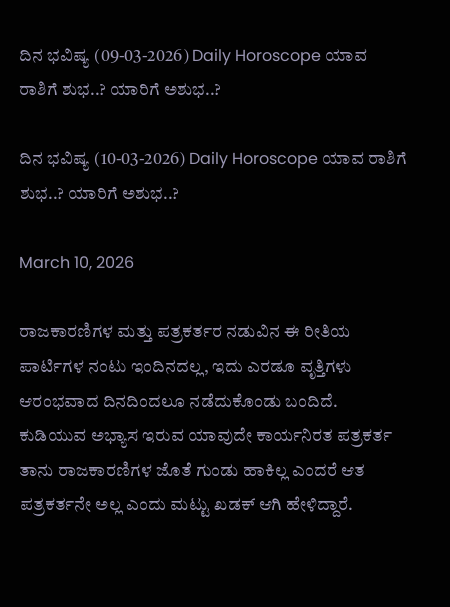ದಿನ ಭವಿಷ್ಯ (09-03-2026) Daily Horoscope ಯಾವ ರಾಶಿಗೆ ಶುಭ..? ಯಾರಿಗೆ ಅಶುಭ..?

ದಿನ ಭವಿಷ್ಯ (10-03-2026) Daily Horoscope ಯಾವ ರಾಶಿಗೆ ಶುಭ..? ಯಾರಿಗೆ ಅಶುಭ..?

March 10, 2026

ರಾಜಕಾರಣಿಗಳ ಮತ್ತು ಪತ್ರಕರ್ತರ ನಡುವಿನ ಈ ರೀತಿಯ ಪಾರ್ಟಿಗಳ ನಂಟು ಇಂದಿನದಲ್ಲ, ಇದು ಎರಡೂ ವೃತ್ತಿಗಳು ಆರಂಭವಾದ ದಿನದಿಂದಲೂ ನಡೆದುಕೊಂಡು ಬಂದಿದೆ. ಕುಡಿಯುವ ಅಭ್ಯಾಸ ಇರುವ ಯಾವುದೇ ಕಾರ್ಯನಿರತ ಪತ್ರಕರ್ತ ತಾನು ರಾಜಕಾರಣಿಗಳ ಜೊತೆ ಗುಂಡು ಹಾಕಿಲ್ಲ ಎಂದರೆ ಆತ ಪತ್ರಕರ್ತನೇ ಅಲ್ಲ ಎಂದು ಮಟ್ಟು ಖಡಕ್ ಆಗಿ ಹೇಳಿದ್ದಾರೆ.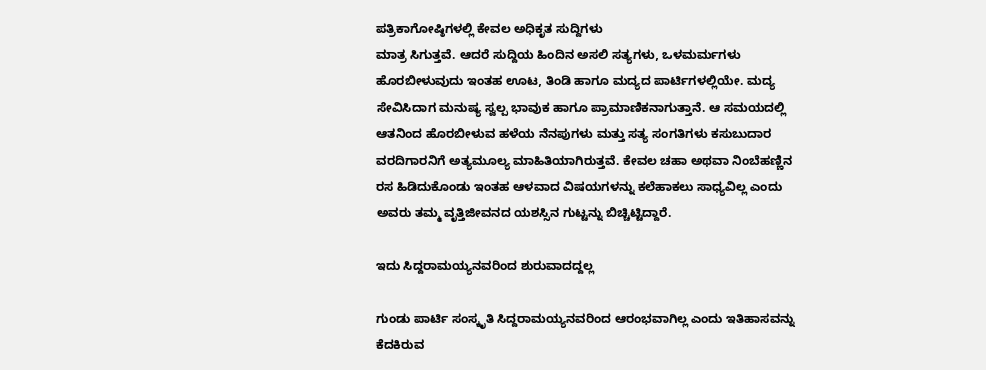ಪತ್ರಿಕಾಗೋಷ್ಠಿಗಳಲ್ಲಿ ಕೇವಲ ಅಧಿಕೃತ ಸುದ್ದಿಗಳು
ಮಾತ್ರ ಸಿಗುತ್ತವೆ. ಆದರೆ ಸುದ್ದಿಯ ಹಿಂದಿನ ಅಸಲಿ ಸತ್ಯಗಳು, ಒಳಮರ್ಮಗಳು ಹೊರಬೀಳುವುದು ಇಂತಹ ಊಟ, ತಿಂಡಿ ಹಾಗೂ ಮದ್ಯದ ಪಾರ್ಟಿಗಳಲ್ಲಿಯೇ. ಮದ್ಯ ಸೇವಿಸಿದಾಗ ಮನುಷ್ಯ ಸ್ವಲ್ಪ ಭಾವುಕ ಹಾಗೂ ಪ್ರಾಮಾಣಿಕನಾಗುತ್ತಾನೆ. ಆ ಸಮಯದಲ್ಲಿ ಆತನಿಂದ ಹೊರಬೀಳುವ ಹಳೆಯ ನೆನಪುಗಳು ಮತ್ತು ಸತ್ಯ ಸಂಗತಿಗಳು ಕಸುಬುದಾರ ವರದಿಗಾರನಿಗೆ ಅತ್ಯಮೂಲ್ಯ ಮಾಹಿತಿಯಾಗಿರುತ್ತವೆ. ಕೇವಲ ಚಹಾ ಅಥವಾ ನಿಂಬೆಹಣ್ಣಿನ ರಸ ಹಿಡಿದುಕೊಂಡು ಇಂತಹ ಆಳವಾದ ವಿಷಯಗಳನ್ನು ಕಲೆಹಾಕಲು ಸಾಧ್ಯವಿಲ್ಲ ಎಂದು ಅವರು ತಮ್ಮ ವೃತ್ತಿಜೀವನದ ಯಶಸ್ಸಿನ ಗುಟ್ಟನ್ನು ಬಿಚ್ಚಿಟ್ಟಿದ್ದಾರೆ.

ಇದು ಸಿದ್ದರಾಮಯ್ಯನವರಿಂದ ಶುರುವಾದದ್ದಲ್ಲ

ಗುಂಡು ಪಾರ್ಟಿ ಸಂಸ್ಕೃತಿ ಸಿದ್ದರಾಮಯ್ಯನವರಿಂದ ಆರಂಭವಾಗಿಲ್ಲ ಎಂದು ಇತಿಹಾಸವನ್ನು ಕೆದಕಿರುವ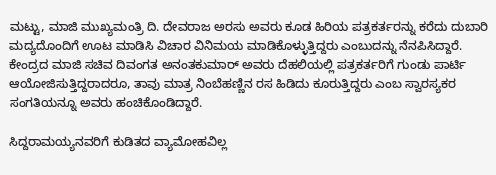ಮಟ್ಟು, ಮಾಜಿ ಮುಖ್ಯಮಂತ್ರಿ ದಿ. ದೇವರಾಜ ಅರಸು ಅವರು ಕೂಡ ಹಿರಿಯ ಪತ್ರಕರ್ತರನ್ನು ಕರೆದು ದುಬಾರಿ ಮದ್ಯದೊಂದಿಗೆ ಊಟ ಮಾಡಿಸಿ ವಿಚಾರ ವಿನಿಮಯ ಮಾಡಿಕೊಳ್ಳುತ್ತಿದ್ದರು ಎಂಬುದನ್ನು ನೆನಪಿಸಿದ್ದಾರೆ. ಕೇಂದ್ರದ ಮಾಜಿ ಸಚಿವ ದಿವಂಗತ ಅನಂತಕುಮಾರ್ ಅವರು ದೆಹಲಿಯಲ್ಲಿ ಪತ್ರಕರ್ತರಿಗೆ ಗುಂಡು ಪಾರ್ಟಿ ಆಯೋಜಿಸುತ್ತಿದ್ದರಾದರೂ, ತಾವು ಮಾತ್ರ ನಿಂಬೆಹಣ್ಣಿನ ರಸ ಹಿಡಿದು ಕೂರುತ್ತಿದ್ದರು ಎಂಬ ಸ್ವಾರಸ್ಯಕರ ಸಂಗತಿಯನ್ನೂ ಅವರು ಹಂಚಿಕೊಂಡಿದ್ದಾರೆ.

ಸಿದ್ದರಾಮಯ್ಯನವರಿಗೆ ಕುಡಿತದ ವ್ಯಾಮೋಹವಿಲ್ಲ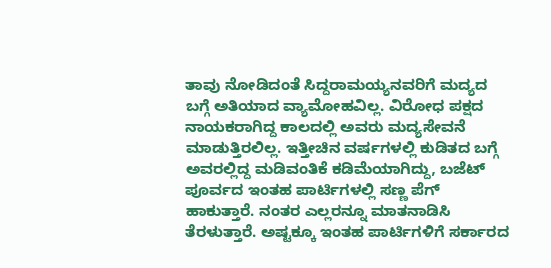ತಾವು ನೋಡಿದಂತೆ ಸಿದ್ದರಾಮಯ್ಯನವರಿಗೆ ಮದ್ಯದ ಬಗ್ಗೆ ಅತಿಯಾದ ವ್ಯಾಮೋಹವಿಲ್ಲ. ವಿರೋಧ ಪಕ್ಷದ ನಾಯಕರಾಗಿದ್ದ ಕಾಲದಲ್ಲಿ ಅವರು ಮದ್ಯಸೇವನೆ ಮಾಡುತ್ತಿರಲಿಲ್ಲ. ಇತ್ತೀಚಿನ ವರ್ಷಗಳಲ್ಲಿ ಕುಡಿತದ ಬಗ್ಗೆ ಅವರಲ್ಲಿದ್ದ ಮಡಿವಂತಿಕೆ ಕಡಿಮೆಯಾಗಿದ್ದು, ಬಜೆಟ್ ಪೂರ್ವದ ಇಂತಹ ಪಾರ್ಟಿಗಳಲ್ಲಿ ಸಣ್ಣ ಪೆಗ್ ಹಾಕುತ್ತಾರೆ. ನಂತರ ಎಲ್ಲರನ್ನೂ ಮಾತನಾಡಿಸಿ ತೆರಳುತ್ತಾರೆ. ಅಷ್ಟಕ್ಕೂ ಇಂತಹ ಪಾರ್ಟಿಗಳಿಗೆ ಸರ್ಕಾರದ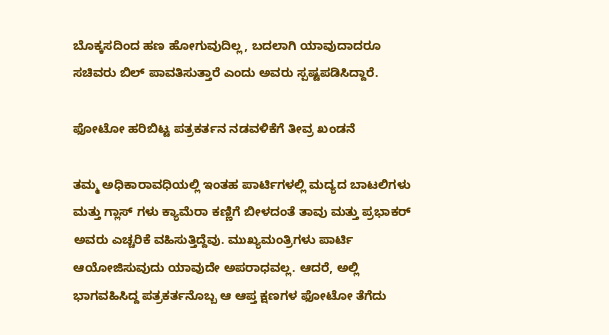ಬೊಕ್ಕಸದಿಂದ ಹಣ ಹೋಗುವುದಿಲ್ಲ, ಬದಲಾಗಿ ಯಾವುದಾದರೂ ಸಚಿವರು ಬಿಲ್ ಪಾವತಿಸುತ್ತಾರೆ ಎಂದು ಅವರು ಸ್ಪಷ್ಟಪಡಿಸಿದ್ದಾರೆ.

ಫೋಟೋ ಹರಿಬಿಟ್ಟ ಪತ್ರಕರ್ತನ ನಡವಳಿಕೆಗೆ ತೀವ್ರ ಖಂಡನೆ

ತಮ್ಮ ಅಧಿಕಾರಾವಧಿಯಲ್ಲಿ ಇಂತಹ ಪಾರ್ಟಿಗಳಲ್ಲಿ ಮದ್ಯದ ಬಾಟಲಿಗಳು ಮತ್ತು ಗ್ಲಾಸ್ ಗಳು ಕ್ಯಾಮೆರಾ ಕಣ್ಣಿಗೆ ಬೀಳದಂತೆ ತಾವು ಮತ್ತು ಪ್ರಭಾಕರ್ ಅವರು ಎಚ್ಚರಿಕೆ ವಹಿಸುತ್ತಿದ್ದೆವು. ಮುಖ್ಯಮಂತ್ರಿಗಳು ಪಾರ್ಟಿ ಆಯೋಜಿಸುವುದು ಯಾವುದೇ ಅಪರಾಧವಲ್ಲ. ಆದರೆ, ಅಲ್ಲಿ ಭಾಗವಹಿಸಿದ್ದ ಪತ್ರಕರ್ತನೊಬ್ಬ ಆ ಆಪ್ತ ಕ್ಷಣಗಳ ಫೋಟೋ ತೆಗೆದು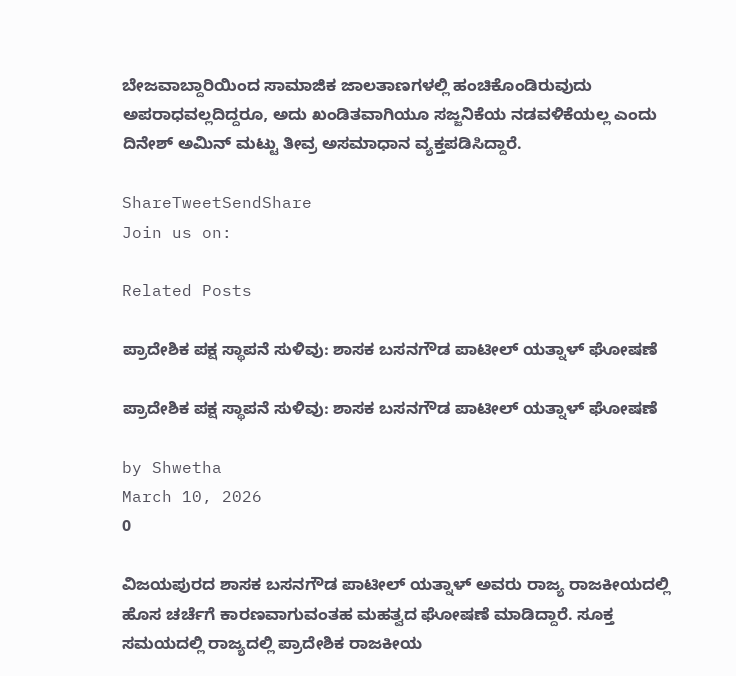ಬೇಜವಾಬ್ದಾರಿಯಿಂದ ಸಾಮಾಜಿಕ ಜಾಲತಾಣಗಳಲ್ಲಿ ಹಂಚಿಕೊಂಡಿರುವುದು ಅಪರಾಧವಲ್ಲದಿದ್ದರೂ, ಅದು ಖಂಡಿತವಾಗಿಯೂ ಸಜ್ಜನಿಕೆಯ ನಡವಳಿಕೆಯಲ್ಲ ಎಂದು ದಿನೇಶ್ ಅಮಿನ್ ಮಟ್ಟು ತೀವ್ರ ಅಸಮಾಧಾನ ವ್ಯಕ್ತಪಡಿಸಿದ್ದಾರೆ.

ShareTweetSendShare
Join us on:

Related Posts

ಪ್ರಾದೇಶಿಕ ಪಕ್ಷ ಸ್ಥಾಪನೆ ಸುಳಿವು: ಶಾಸಕ ಬಸನಗೌಡ ಪಾಟೀಲ್ ಯತ್ನಾಳ್ ಘೋಷಣೆ

ಪ್ರಾದೇಶಿಕ ಪಕ್ಷ ಸ್ಥಾಪನೆ ಸುಳಿವು: ಶಾಸಕ ಬಸನಗೌಡ ಪಾಟೀಲ್ ಯತ್ನಾಳ್ ಘೋಷಣೆ

by Shwetha
March 10, 2026
0

ವಿಜಯಪುರದ ಶಾಸಕ ಬಸನಗೌಡ ಪಾಟೀಲ್ ಯತ್ನಾಳ್ ಅವರು ರಾಜ್ಯ ರಾಜಕೀಯದಲ್ಲಿ ಹೊಸ ಚರ್ಚೆಗೆ ಕಾರಣವಾಗುವಂತಹ ಮಹತ್ವದ ಘೋಷಣೆ ಮಾಡಿದ್ದಾರೆ. ಸೂಕ್ತ ಸಮಯದಲ್ಲಿ ರಾಜ್ಯದಲ್ಲಿ ಪ್ರಾದೇಶಿಕ ರಾಜಕೀಯ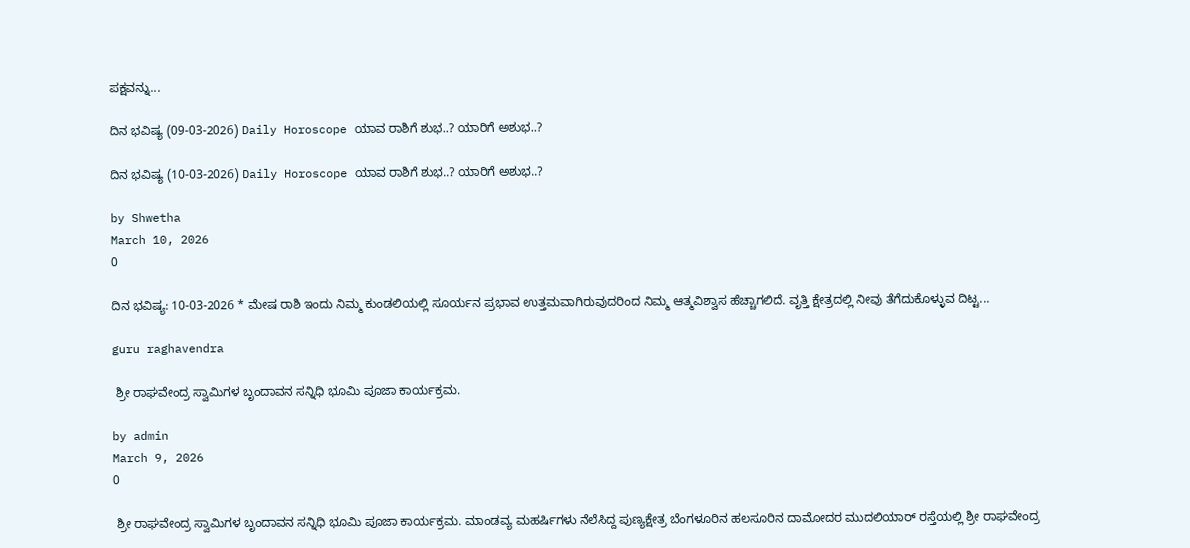ಪಕ್ಷವನ್ನು...

ದಿನ ಭವಿಷ್ಯ (09-03-2026) Daily Horoscope ಯಾವ ರಾಶಿಗೆ ಶುಭ..? ಯಾರಿಗೆ ಅಶುಭ..?

ದಿನ ಭವಿಷ್ಯ (10-03-2026) Daily Horoscope ಯಾವ ರಾಶಿಗೆ ಶುಭ..? ಯಾರಿಗೆ ಅಶುಭ..?

by Shwetha
March 10, 2026
0

ದಿನ ಭವಿಷ್ಯ: 10-03-2026 * ಮೇಷ ರಾಶಿ ಇಂದು ನಿಮ್ಮ ಕುಂಡಲಿಯಲ್ಲಿ ಸೂರ್ಯನ ಪ್ರಭಾವ ಉತ್ತಮವಾಗಿರುವುದರಿಂದ ನಿಮ್ಮ ಆತ್ಮವಿಶ್ವಾಸ ಹೆಚ್ಚಾಗಲಿದೆ. ವೃತ್ತಿ ಕ್ಷೇತ್ರದಲ್ಲಿ ನೀವು ತೆಗೆದುಕೊಳ್ಳುವ ದಿಟ್ಟ...

guru raghavendra

 ಶ್ರೀ ರಾಘವೇಂದ್ರ ಸ್ವಾಮಿಗಳ ಬೃಂದಾವನ ಸನ್ನಿಧಿ ಭೂಮಿ ಪೂಜಾ ಕಾರ್ಯಕ್ರಮ.

by admin
March 9, 2026
0

 ಶ್ರೀ ರಾಘವೇಂದ್ರ ಸ್ವಾಮಿಗಳ ಬೃಂದಾವನ ಸನ್ನಿಧಿ ಭೂಮಿ ಪೂಜಾ ಕಾರ್ಯಕ್ರಮ. ಮಾಂಡವ್ಯ ಮಹರ್ಷಿಗಳು ನೆಲೆಸಿದ್ದ ಪುಣ್ಯಕ್ಷೇತ್ರ ಬೆಂಗಳೂರಿನ ಹಲಸೂರಿನ ದಾಮೋದರ ಮುದಲಿಯಾರ್‌ ರಸ್ತೆಯಲ್ಲಿ ಶ್ರೀ ರಾಘವೇಂದ್ರ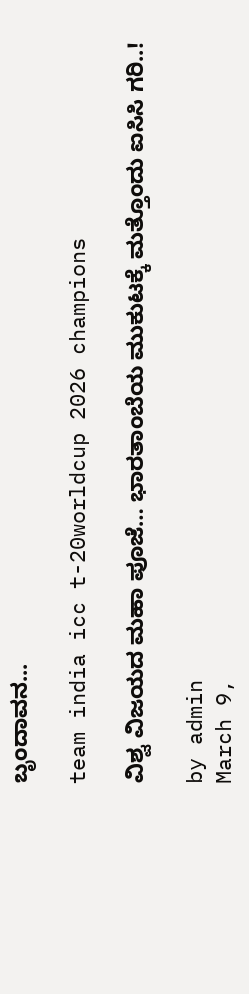ಬೃಂದಾವನ...

team india icc t-20worldcup 2026 champions

ವಿಶ್ವ ವಿಜಯದ ಮಹಾ ಪೂಜೆ… ಭಾರತಾಂಬೆಯ ಮುಕುಟಕ್ಕೆ ಮತ್ತೊಂದು ಐಸಿಸಿ ಗರಿ..!

by admin
March 9,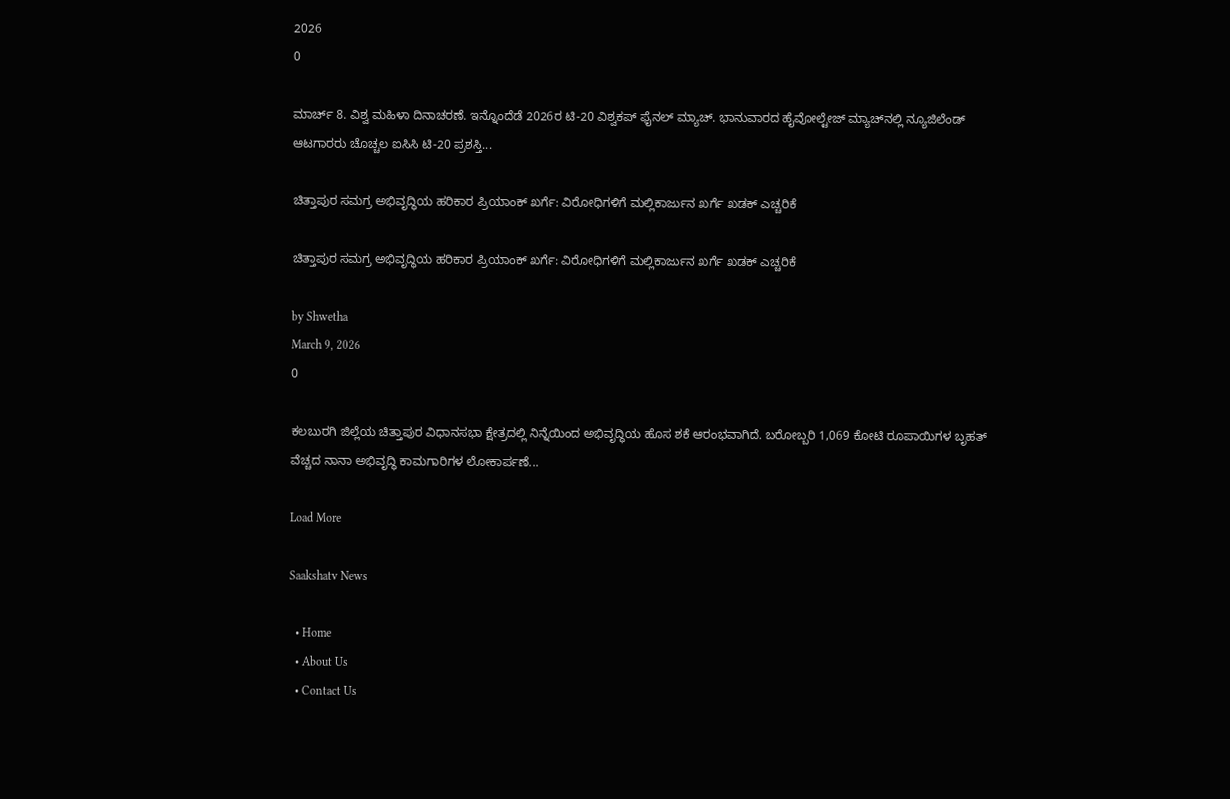2026
0

ಮಾರ್ಚ್ 8. ವಿಶ್ವ ಮಹಿಳಾ ದಿನಾಚರಣೆ. ಇನ್ನೊಂದೆಡೆ 2026ರ ಟಿ-20 ವಿಶ್ವಕಪ್ ಫೈನಲ್ ಮ್ಯಾಚ್. ಭಾನುವಾರದ ಹೈವೋಲ್ಟೇಜ್ ಮ್ಯಾಚ್‍ನಲ್ಲಿ ನ್ಯೂಜಿಲೆಂಡ್ ಆಟಗಾರರು ಚೊಚ್ಚಲ ಐಸಿಸಿ ಟಿ-20 ಪ್ರಶಸ್ತಿ...

ಚಿತ್ತಾಪುರ ಸಮಗ್ರ ಅಭಿವೃದ್ಧಿಯ ಹರಿಕಾರ ಪ್ರಿಯಾಂಕ್ ಖರ್ಗೆ: ವಿರೋಧಿಗಳಿಗೆ ಮಲ್ಲಿಕಾರ್ಜುನ ಖರ್ಗೆ ಖಡಕ್ ಎಚ್ಚರಿಕೆ

ಚಿತ್ತಾಪುರ ಸಮಗ್ರ ಅಭಿವೃದ್ಧಿಯ ಹರಿಕಾರ ಪ್ರಿಯಾಂಕ್ ಖರ್ಗೆ: ವಿರೋಧಿಗಳಿಗೆ ಮಲ್ಲಿಕಾರ್ಜುನ ಖರ್ಗೆ ಖಡಕ್ ಎಚ್ಚರಿಕೆ

by Shwetha
March 9, 2026
0

ಕಲಬುರಗಿ ಜಿಲ್ಲೆಯ ಚಿತ್ತಾಪುರ ವಿಧಾನಸಭಾ ಕ್ಷೇತ್ರದಲ್ಲಿ ನಿನ್ನೆಯಿಂದ ಅಭಿವೃದ್ಧಿಯ ಹೊಸ ಶಕೆ ಆರಂಭವಾಗಿದೆ. ಬರೋಬ್ಬರಿ 1,069 ಕೋಟಿ ರೂಪಾಯಿಗಳ ಬೃಹತ್ ವೆಚ್ಚದ ನಾನಾ ಅಭಿವೃದ್ಧಿ ಕಾಮಗಾರಿಗಳ ಲೋಕಾರ್ಪಣೆ...

Load More

Saakshatv News

  • Home
  • About Us
  • Contact Us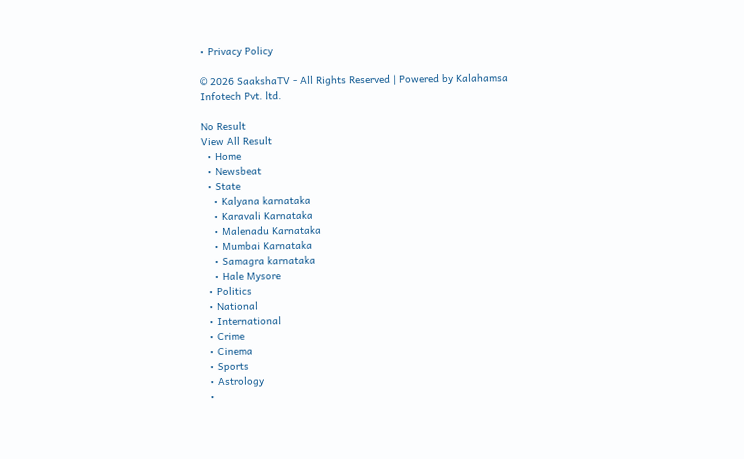• Privacy Policy

© 2026 SaakshaTV - All Rights Reserved | Powered by Kalahamsa Infotech Pvt. ltd.

No Result
View All Result
  • Home
  • Newsbeat
  • State
    • Kalyana karnataka
    • Karavali Karnataka
    • Malenadu Karnataka
    • Mumbai Karnataka
    • Samagra karnataka
    • Hale Mysore
  • Politics
  • National
  • International
  • Crime
  • Cinema
  • Sports
  • Astrology
  •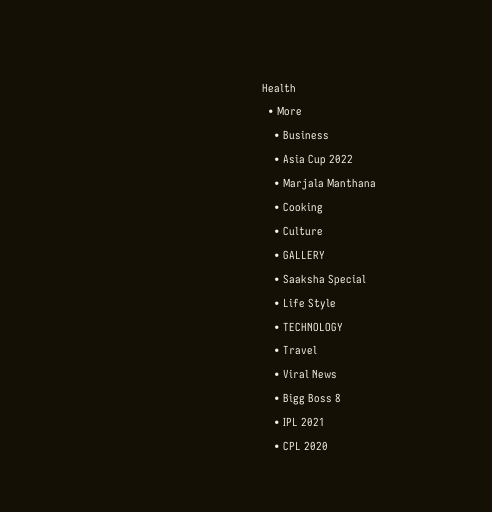Health
  • More
    • Business
    • Asia Cup 2022
    • Marjala Manthana
    • Cooking
    • Culture
    • GALLERY
    • Saaksha Special
    • Life Style
    • TECHNOLOGY
    • Travel
    • Viral News
    • Bigg Boss 8
    • IPL 2021
    • CPL 2020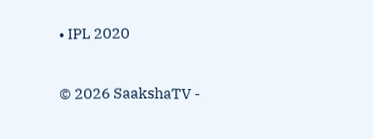• IPL 2020

© 2026 SaakshaTV -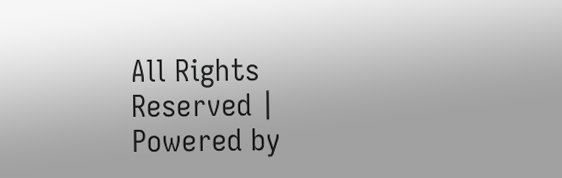All Rights Reserved | Powered by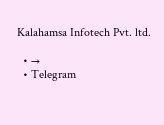Kalahamsa Infotech Pvt. ltd.

  • →
  • Telegram